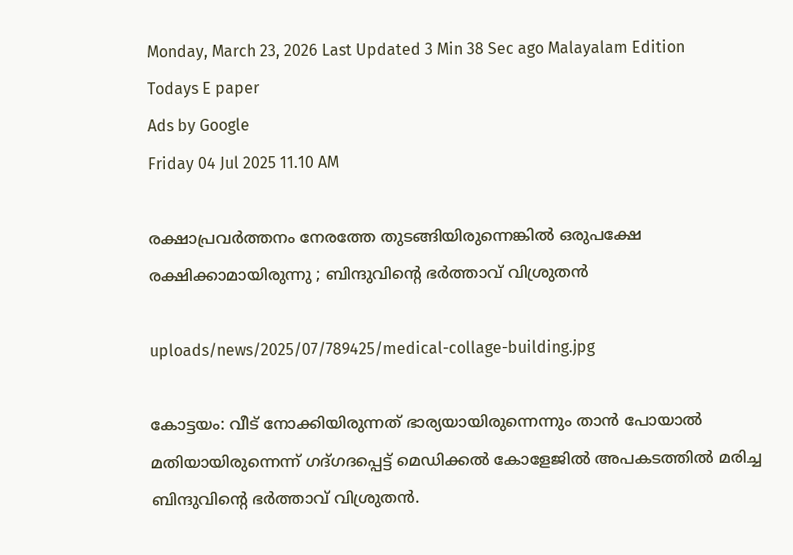Monday, March 23, 2026 Last Updated 3 Min 38 Sec ago Malayalam Edition
Todays E paper
Ads by Google
Friday 04 Jul 2025 11.10 AM

രക്ഷാപ്രവര്‍ത്തനം നേരത്തേ തുടങ്ങിയിരുന്നെങ്കില്‍ ഒരുപക്ഷേ രക്ഷിക്കാമായിരുന്നു ; ബിന്ദുവിന്റെ ഭര്‍ത്താവ് വിശ്രുതന്‍

uploads/news/2025/07/789425/medical-collage-building.jpg

കോട്ടയം: വീട് നോക്കിയിരുന്നത് ഭാര്യയായിരുന്നെന്നും താന്‍ പോയാല്‍ മതിയായിരുന്നെന്ന് ഗദ്ഗദപ്പെട്ട് മെഡിക്കല്‍ കോളേജില്‍ അപകടത്തില്‍ മരിച്ച ബിന്ദുവിന്റെ ഭര്‍ത്താവ് വിശ്രുതന്‍.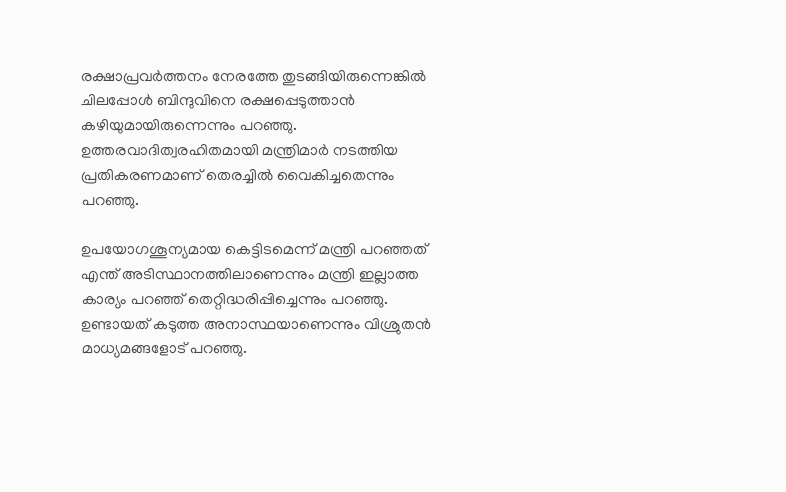രക്ഷാപ്രവര്‍ത്തനം നേരത്തേ തുടങ്ങിയിരുന്നെങ്കില്‍ ചിലപ്പോള്‍ ബിന്ദുവിനെ രക്ഷപ്പെടുത്താന്‍ കഴിയുമായിരുന്നെന്നും പറഞ്ഞു. ഉത്തരവാദിത്വരഹിതമായി മന്ത്രിമാര്‍ നടത്തിയ പ്രതികരണമാണ് തെരച്ചില്‍ വൈകിച്ചതെന്നും പറഞ്ഞു.

ഉപയോഗശൂന്യമായ കെട്ടിടമെന്ന് മന്ത്രി പറഞ്ഞത് എന്ത് അടിസ്ഥാനത്തിലാണെന്നും മന്ത്രി ഇല്ലാത്ത കാര്യം പറഞ്ഞ് തെറ്റിദ്ധരിപ്പിച്ചെന്നും പറഞ്ഞു. ഉണ്ടായത് കടുത്ത അനാസ്ഥയാണെന്നും വിശ്രുതന്‍ മാധ്യമങ്ങളോട് പറഞ്ഞു.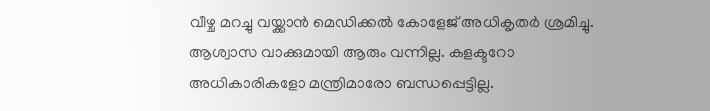വീഴ്ച മറച്ചു വയ്ക്കാന്‍ മെഡിക്കല്‍ കോളേജ് അധികൃതര്‍ ശ്രമിച്ചു. ആശ്വാസ വാക്കുമായി ആരും വന്നില്ല. കളക്ടറോ അധികാരികളോ മന്ത്രിമാരോ ബന്ധപ്പെട്ടില്ല.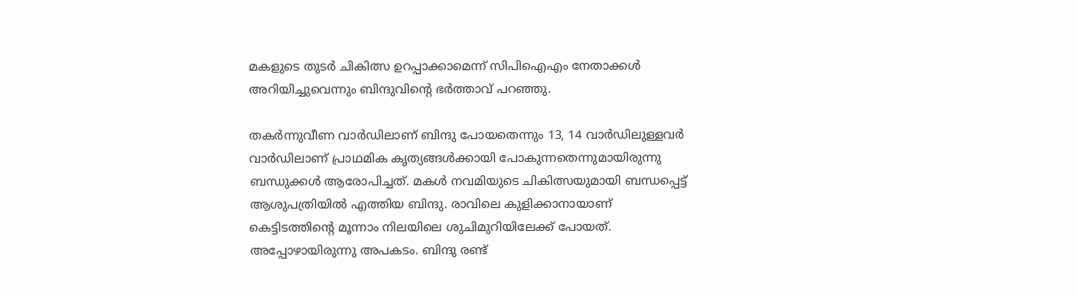മകളുടെ തുടര്‍ ചികിത്സ ഉറപ്പാക്കാമെന്ന് സിപിഐഎം നേതാക്കള്‍ അറിയിച്ചുവെന്നും ബിന്ദുവിന്റെ ഭര്‍ത്താവ് പറഞ്ഞു.

തകര്‍ന്നുവീണ വാര്‍ഡിലാണ് ബിന്ദു പോയതെന്നും 13, 14 വാര്‍ഡിലുള്ളവര്‍ വാര്‍ഡിലാണ് പ്രാഥമിക കൃത്യങ്ങള്‍ക്കായി പോകുന്നതെന്നുമായിരുന്നു ബന്ധുക്കള്‍ ആരോപിച്ചത്. മകള്‍ നവമിയുടെ ചികിത്സയുമായി ബന്ധപ്പെട്ട് ആശുപത്രിയില്‍ എത്തിയ ബിന്ദു. രാവിലെ കുളിക്കാനായാണ് കെട്ടിടത്തിന്റെ മൂന്നാം നിലയിലെ ശുചിമുറിയിലേക്ക് പോയത്. അപ്പോഴായിരുന്നു അപകടം. ബിന്ദു രണ്ട്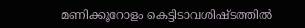മണിക്കൂറോളം കെട്ടിടാവശിഷ്ടത്തില്‍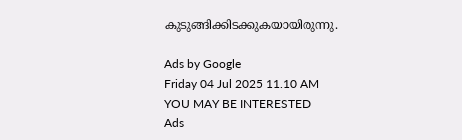കുടുങ്ങിക്കിടക്കുകയായിരുന്നു.

Ads by Google
Friday 04 Jul 2025 11.10 AM
YOU MAY BE INTERESTED
Ads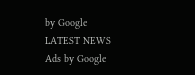by Google
LATEST NEWS
Ads by Google